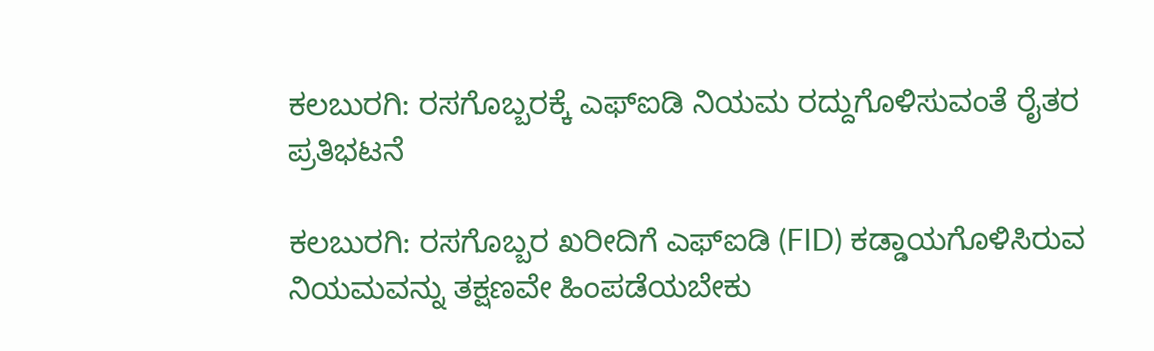ಕಲಬುರಗಿ: ರಸಗೊಬ್ಬರಕ್ಕೆ ಎಫ್ಐಡಿ ನಿಯಮ ರದ್ದುಗೊಳಿಸುವಂತೆ ರೈತರ ಪ್ರತಿಭಟನೆ

ಕಲಬುರಗಿ: ರಸಗೊಬ್ಬರ ಖರೀದಿಗೆ ಎಫ್ಐಡಿ (FID) ಕಡ್ಡಾಯಗೊಳಿಸಿರುವ ನಿಯಮವನ್ನು ತಕ್ಷಣವೇ ಹಿಂಪಡೆಯಬೇಕು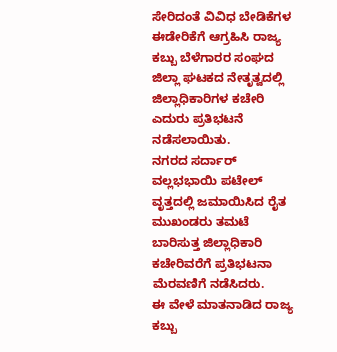ಸೇರಿದಂತೆ ವಿವಿಧ ಬೇಡಿಕೆಗಳ ಈಡೇರಿಕೆಗೆ ಆಗ್ರಹಿಸಿ ರಾಜ್ಯ ಕಬ್ಬು ಬೆಳೆಗಾರರ ಸಂಘದ ಜಿಲ್ಲಾ ಘಟಕದ ನೇತೃತ್ವದಲ್ಲಿ ಜಿಲ್ಲಾಧಿಕಾರಿಗಳ ಕಚೇರಿ ಎದುರು ಪ್ರತಿಭಟನೆ ನಡೆಸಲಾಯಿತು.
ನಗರದ ಸರ್ದಾರ್ ವಲ್ಲಭಭಾಯಿ ಪಟೇಲ್ ವೃತ್ತದಲ್ಲಿ ಜಮಾಯಿಸಿದ ರೈತ ಮುಖಂಡರು ತಮಟೆ ಬಾರಿಸುತ್ತ ಜಿಲ್ಲಾಧಿಕಾರಿ ಕಚೇರಿವರೆಗೆ ಪ್ರತಿಭಟನಾ ಮೆರವಣಿಗೆ ನಡೆಸಿದರು.
ಈ ವೇಳೆ ಮಾತನಾಡಿದ ರಾಜ್ಯ ಕಬ್ಬು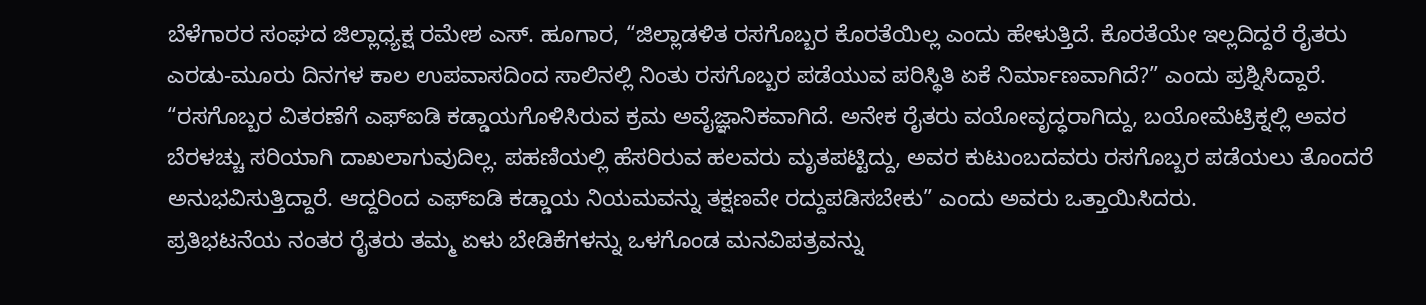ಬೆಳೆಗಾರರ ಸಂಘದ ಜಿಲ್ಲಾಧ್ಯಕ್ಷ ರಮೇಶ ಎಸ್. ಹೂಗಾರ, “ಜಿಲ್ಲಾಡಳಿತ ರಸಗೊಬ್ಬರ ಕೊರತೆಯಿಲ್ಲ ಎಂದು ಹೇಳುತ್ತಿದೆ. ಕೊರತೆಯೇ ಇಲ್ಲದಿದ್ದರೆ ರೈತರು ಎರಡು-ಮೂರು ದಿನಗಳ ಕಾಲ ಉಪವಾಸದಿಂದ ಸಾಲಿನಲ್ಲಿ ನಿಂತು ರಸಗೊಬ್ಬರ ಪಡೆಯುವ ಪರಿಸ್ಥಿತಿ ಏಕೆ ನಿರ್ಮಾಣವಾಗಿದೆ?” ಎಂದು ಪ್ರಶ್ನಿಸಿದ್ದಾರೆ.
“ರಸಗೊಬ್ಬರ ವಿತರಣೆಗೆ ಎಫ್ಐಡಿ ಕಡ್ಡಾಯಗೊಳಿಸಿರುವ ಕ್ರಮ ಅವೈಜ್ಞಾನಿಕವಾಗಿದೆ. ಅನೇಕ ರೈತರು ವಯೋವೃದ್ಧರಾಗಿದ್ದು, ಬಯೋಮೆಟ್ರಿಕ್ನಲ್ಲಿ ಅವರ ಬೆರಳಚ್ಚು ಸರಿಯಾಗಿ ದಾಖಲಾಗುವುದಿಲ್ಲ. ಪಹಣಿಯಲ್ಲಿ ಹೆಸರಿರುವ ಹಲವರು ಮೃತಪಟ್ಟಿದ್ದು, ಅವರ ಕುಟುಂಬದವರು ರಸಗೊಬ್ಬರ ಪಡೆಯಲು ತೊಂದರೆ ಅನುಭವಿಸುತ್ತಿದ್ದಾರೆ. ಆದ್ದರಿಂದ ಎಫ್ಐಡಿ ಕಡ್ಡಾಯ ನಿಯಮವನ್ನು ತಕ್ಷಣವೇ ರದ್ದುಪಡಿಸಬೇಕು” ಎಂದು ಅವರು ಒತ್ತಾಯಿಸಿದರು.
ಪ್ರತಿಭಟನೆಯ ನಂತರ ರೈತರು ತಮ್ಮ ಏಳು ಬೇಡಿಕೆಗಳನ್ನು ಒಳಗೊಂಡ ಮನವಿಪತ್ರವನ್ನು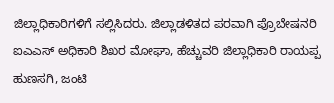ಜಿಲ್ಲಾಧಿಕಾರಿಗಳಿಗೆ ಸಲ್ಲಿಸಿದರು. ಜಿಲ್ಲಾಡಳಿತದ ಪರವಾಗಿ ಪ್ರೊಬೇಷನರಿ ಐಎಎಸ್ ಅಧಿಕಾರಿ ಶಿಖರ ಮೋಘಾ, ಹೆಚ್ಚುವರಿ ಜಿಲ್ಲಾಧಿಕಾರಿ ರಾಯಪ್ಪ ಹುಣಸಗಿ, ಜಂಟಿ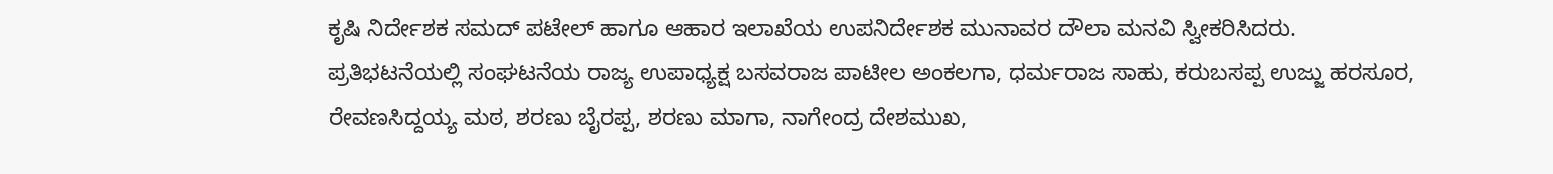ಕೃಷಿ ನಿರ್ದೇಶಕ ಸಮದ್ ಪಟೇಲ್ ಹಾಗೂ ಆಹಾರ ಇಲಾಖೆಯ ಉಪನಿರ್ದೇಶಕ ಮುನಾವರ ದೌಲಾ ಮನವಿ ಸ್ವೀಕರಿಸಿದರು.
ಪ್ರತಿಭಟನೆಯಲ್ಲಿ ಸಂಘಟನೆಯ ರಾಜ್ಯ ಉಪಾಧ್ಯಕ್ಷ ಬಸವರಾಜ ಪಾಟೀಲ ಅಂಕಲಗಾ, ಧರ್ಮರಾಜ ಸಾಹು, ಕರುಬಸಪ್ಪ ಉಜ್ಜು ಹರಸೂರ, ರೇವಣಸಿದ್ದಯ್ಯ ಮಠ, ಶರಣು ಬೈರಪ್ಪ, ಶರಣು ಮಾಗಾ, ನಾಗೇಂದ್ರ ದೇಶಮುಖ,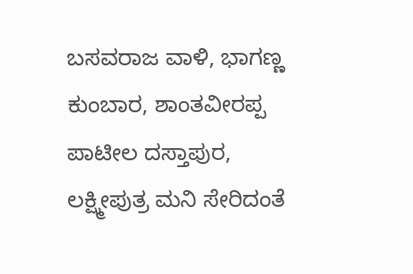ಬಸವರಾಜ ವಾಳಿ, ಭಾಗಣ್ಣ ಕುಂಬಾರ, ಶಾಂತವೀರಪ್ಪ ಪಾಟೀಲ ದಸ್ತಾಪುರ, ಲಕ್ಷ್ಮೀಪುತ್ರ ಮನಿ ಸೇರಿದಂತೆ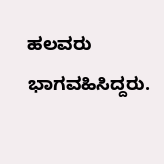ಹಲವರು ಭಾಗವಹಿಸಿದ್ದರು.